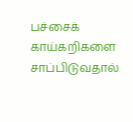பச்சைக் காய்கறிகளை சாப்பிடுவதால்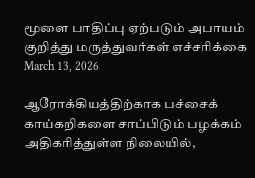மூளை பாதிப்பு ஏற்படும் அபாயம் குறித்து மருத்துவர்கள் எச்சரிக்கை
March 13, 2026

ஆரோக்கியத்திற்காக பச்சைக் காய்கறிகளை சாப்பிடும் பழக்கம் அதிகரித்துள்ள நிலையில்,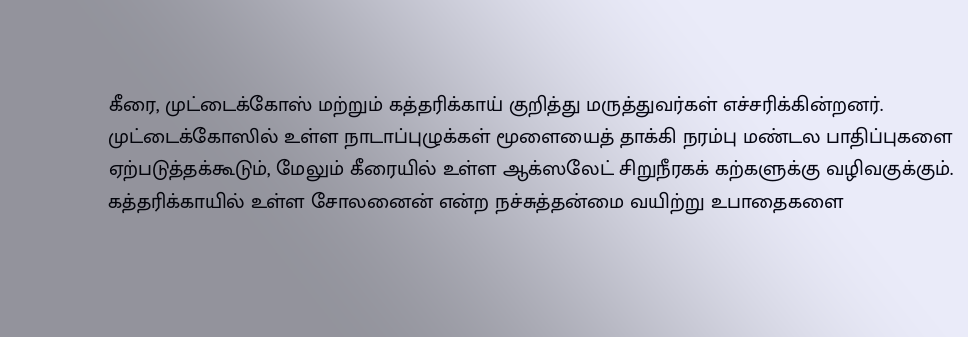கீரை, முட்டைக்கோஸ் மற்றும் கத்தரிக்காய் குறித்து மருத்துவர்கள் எச்சரிக்கின்றனர். முட்டைக்கோஸில் உள்ள நாடாப்புழுக்கள் மூளையைத் தாக்கி நரம்பு மண்டல பாதிப்புகளை ஏற்படுத்தக்கூடும், மேலும் கீரையில் உள்ள ஆக்ஸலேட் சிறுநீரகக் கற்களுக்கு வழிவகுக்கும்.
கத்தரிக்காயில் உள்ள சோலனைன் என்ற நச்சுத்தன்மை வயிற்று உபாதைகளை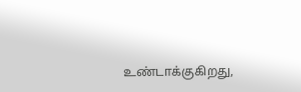உண்டாக்குகிறது,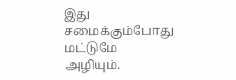இது சமைக்கும்போது மட்டுமே அழியும்.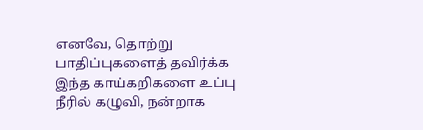எனவே, தொற்று பாதிப்புகளைத் தவிர்க்க இந்த காய்கறிகளை உப்பு நீரில் கழுவி, நன்றாக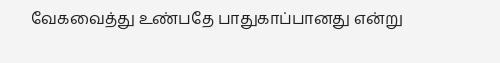வேகவைத்து உண்பதே பாதுகாப்பானது என்று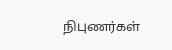நிபுணர்கள்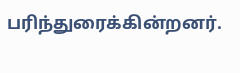பரிந்துரைக்கின்றனர்.